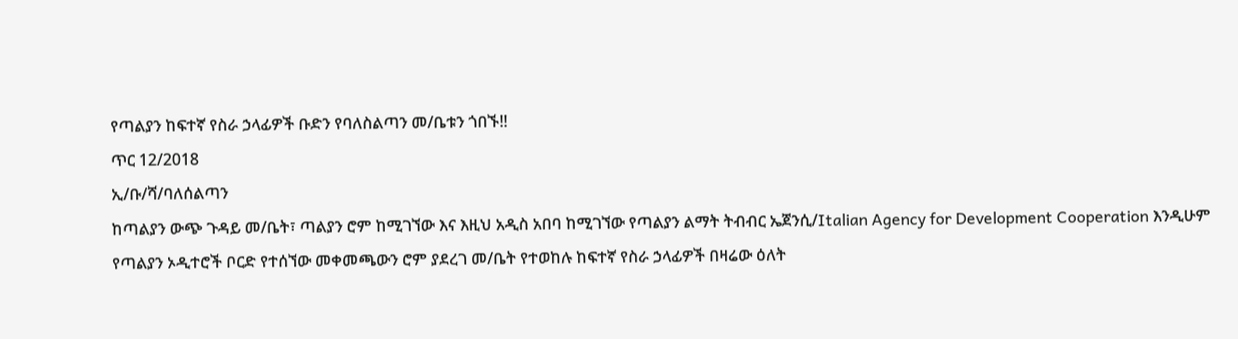የጣልያን ከፍተኛ የስራ ኃላፊዎች ቡድን የባለስልጣን መ/ቤቱን ጎበኙ!!
ጥር 12/2018
ኢ/ቡ/ሻ/ባለሰልጣን
ከጣልያን ውጭ ጉዳይ መ/ቤት፣ ጣልያን ሮም ከሚገኘው እና እዚህ አዲስ አበባ ከሚገኘው የጣልያን ልማት ትብብር ኤጀንሲ/Italian Agency for Development Cooperation እንዲሁም የጣልያን ኦዲተሮች ቦርድ የተሰኘው መቀመጫውን ሮም ያደረገ መ/ቤት የተወከሉ ከፍተኛ የስራ ኃላፊዎች በዛሬው ዕለት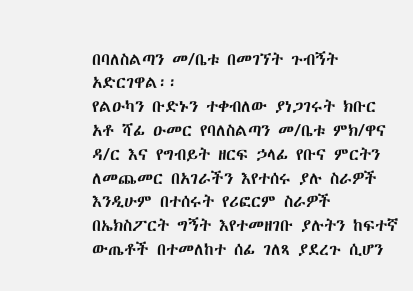በባለስልጣን መ/ቤቱ በመገኘት ጉብኝት አድርገዋል፡፡
የልዑካን ቡድኑን ተቀብለው ያነጋገሩት ክቡር አቶ ሻፊ ዑመር የባለስልጣን መ/ቤቱ ምክ/ዋና ዳ/ር እና የግብይት ዘርፍ ኃላፊ የቡና ምርትን ለመጨመር በአገራችን እየተሰሩ ያሉ ስራዎች እንዲሁም በተሰሩት የሪፎርም ስራዎች በኤክስፖርት ግኝት እየተመዘገቡ ያሉትን ከፍተኛ ውጤቶች በተመለከተ ሰፊ ገለጻ ያደረጉ ሲሆን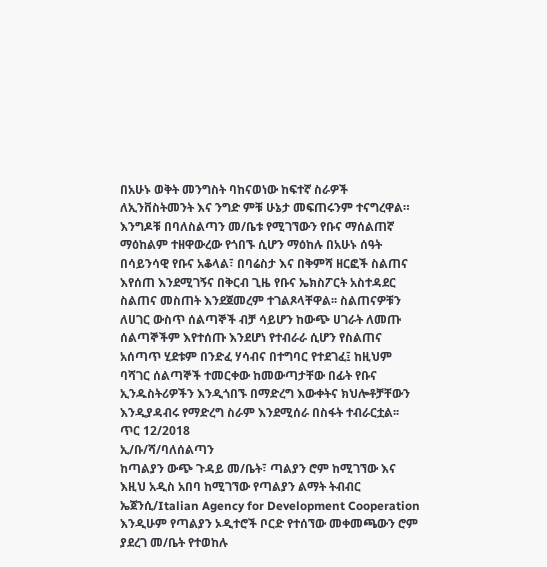በአሁኑ ወቅት መንግስት ባከናወነው ከፍተኛ ስራዎች ለኢንቨስትመንት እና ንግድ ምቹ ሁኔታ መፍጠሩንም ተናግረዋል።
እንግዶቹ በባለስልጣን መ/ቤቱ የሚገኘውን የቡና ማሰልጠኛ ማዕከልም ተዘዋውረው የጎበኙ ሲሆን ማዕከሉ በአሁኑ ሰዓት በሳይንሳዊ የቡና አቆላል፣ በባሬስታ እና በቅምሻ ዘርፎች ስልጠና እየሰጠ እንደሚገኝና በቅርብ ጊዜ የቡና ኤክስፖርት አስተዳደር ስልጠና መስጠት እንደጀመረም ተገልጾላቸዋል፡፡ ስልጠናዎቹን ለሀገር ውስጥ ሰልጣኞች ብቻ ሳይሆን ከውጭ ሀገራት ለመጡ ሰልጣኞችም እየተሰጡ እንደሆነ የተብራራ ሲሆን የስልጠና አሰጣጥ ሂደቱም በንድፈ ሃሳብና በተግባር የተደገፈ፤ ከዚህም ባሻገር ሰልጣኞች ተመርቀው ከመውጣታቸው በፊት የቡና ኢንዱስትሪዎችን እንዲጎበኙ በማድረግ እውቀትና ክህሎቶቻቸውን እንዲያዳብሩ የማድረግ ስራም እንደሚሰራ በስፋት ተብራርቷል፡፡
ጥር 12/2018
ኢ/ቡ/ሻ/ባለሰልጣን
ከጣልያን ውጭ ጉዳይ መ/ቤት፣ ጣልያን ሮም ከሚገኘው እና እዚህ አዲስ አበባ ከሚገኘው የጣልያን ልማት ትብብር ኤጀንሲ/Italian Agency for Development Cooperation እንዲሁም የጣልያን ኦዲተሮች ቦርድ የተሰኘው መቀመጫውን ሮም ያደረገ መ/ቤት የተወከሉ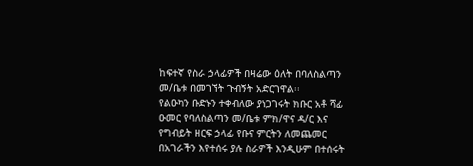ከፍተኛ የስራ ኃላፊዎች በዛሬው ዕለት በባለስልጣን መ/ቤቱ በመገኘት ጉብኝት አድርገዋል፡፡
የልዑካን ቡድኑን ተቀብለው ያነጋገሩት ክቡር አቶ ሻፊ ዑመር የባለስልጣን መ/ቤቱ ምክ/ዋና ዳ/ር እና የግብይት ዘርፍ ኃላፊ የቡና ምርትን ለመጨመር በአገራችን እየተሰሩ ያሉ ስራዎች እንዲሁም በተሰሩት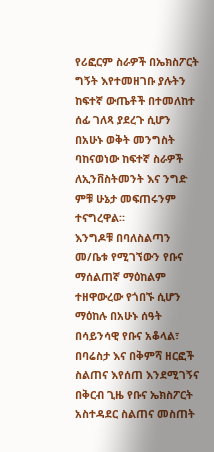የሪፎርም ስራዎች በኤክስፖርት ግኝት እየተመዘገቡ ያሉትን ከፍተኛ ውጤቶች በተመለከተ ሰፊ ገለጻ ያደረጉ ሲሆን በአሁኑ ወቅት መንግስት ባከናወነው ከፍተኛ ስራዎች ለኢንቨስትመንት እና ንግድ ምቹ ሁኔታ መፍጠሩንም ተናግረዋል።
እንግዶቹ በባለስልጣን መ/ቤቱ የሚገኘውን የቡና ማሰልጠኛ ማዕከልም ተዘዋውረው የጎበኙ ሲሆን ማዕከሉ በአሁኑ ሰዓት በሳይንሳዊ የቡና አቆላል፣ በባሬስታ እና በቅምሻ ዘርፎች ስልጠና እየሰጠ እንደሚገኝና በቅርብ ጊዜ የቡና ኤክስፖርት አስተዳደር ስልጠና መስጠት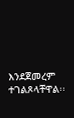እንደጀመረም ተገልጾላቸዋል፡፡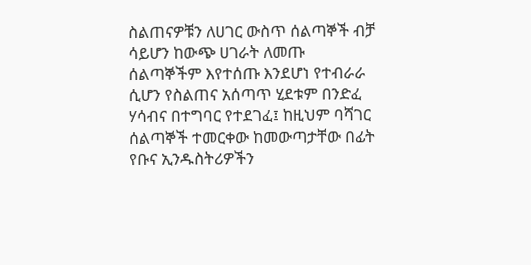ስልጠናዎቹን ለሀገር ውስጥ ሰልጣኞች ብቻ ሳይሆን ከውጭ ሀገራት ለመጡ ሰልጣኞችም እየተሰጡ እንደሆነ የተብራራ ሲሆን የስልጠና አሰጣጥ ሂደቱም በንድፈ ሃሳብና በተግባር የተደገፈ፤ ከዚህም ባሻገር ሰልጣኞች ተመርቀው ከመውጣታቸው በፊት የቡና ኢንዱስትሪዎችን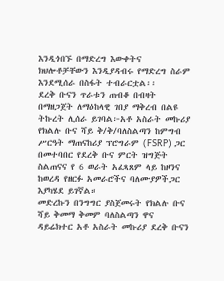እንዲጎበኙ በማድረግ እውቀትና ክህሎቶቻቸውን እንዲያዳብሩ የማድረግ ስራም እንደሚሰራ በስፋት ተብራርቷል፡፡
ደረቅ ቡናን ጥራቱን ጠብቆ በብዛት በማዘጋጀት ለማዕከላዊ ገበያ ማቅረብ በልዩ ትኩረት ሊሰራ ይገባል፦አቶ አስራት መኩሪያ
የክልሉ ቡና ሻይ ቅ/ቅ/ባለስልጣን ከምግብ ሥርዓት ማጠናከሪያ ፕሮግራም (FSRP) ጋር በመተባበር የደረቅ ቡና ምርት ዝግጅት ስልጠናና የ 6 ወራት አፈጻጸም ላይ ከዞንና ከወረዳ የዘርፉ አመራሮችና ባለሙያዎችጋር እያካሄደ ይገኛል።
መድረኩን በንግግር ያስጀመሩት የክልሉ ቡና ሻይ ቅመማ ቅመም ባለስልጣን ዋና ዳይሬክተር አቶ አስራት መኩሪያ ደረቅ ቡናን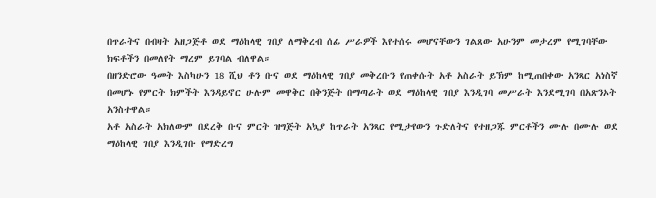በጥራትና በብዛት አዘጋጅቶ ወደ ማዕከላዊ ገበያ ለማቅረብ ሰፊ ሥራዎች እየተሰሩ መሆናቸውን ገልጸው አሁንም መታረም የሚገባቸው ክፍቶችን በመለየት ማረም ይገባል ብለዋል።
በዘንድሮው ዓመት እስካሁን 18 ሺህ ቶን ቡና ወደ ማዕከላዊ ገበያ መቅረቡን የጠቀሱት አቶ አስራት ይኽም ከሚጠበቀው አንጻር አነስኛ በመሆኑ የምርት ክምችት እንዳይኖር ሁሉም መዋቅር በቅንጅት በማጣራት ወደ ማዕከላዊ ገበያ እንዲገባ መሥራት እንደሚገባ በአጽንኦት አንስተዋል።
አቶ አስራት አክለውም በደረቅ ቡና ምርት ዝግጅት አኳያ ከጥራት አንጻር የሚታየውን ጉድለትና የተዘጋጁ ምርቶችን ሙሉ በሙሉ ወደ ማዕከላዊ ገበያ እንዲገቡ የማድረግ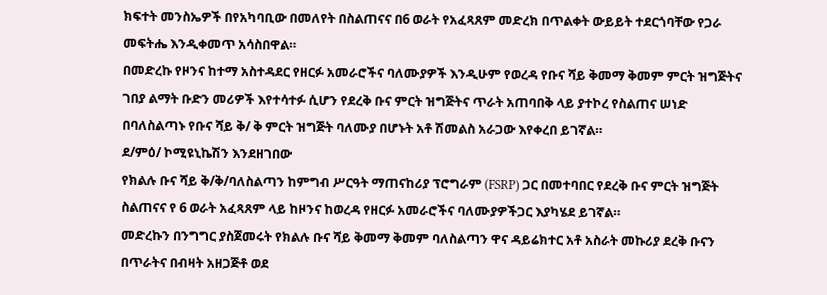ክፍተት መንስኤዎች በየአካባቢው በመለየት በስልጠናና በ6 ወራት የአፈጻጸም መድረክ በጥልቀት ውይይት ተደርጎባቸው የጋራ መፍትሔ እንዲቀመጥ አሳስበዋል።
በመድረኩ የዞንና ከተማ አስተዳደር የዘርፉ አመራሮችና ባለሙያዎች እንዲሁም የወረዳ የቡና ሻይ ቅመማ ቅመም ምርት ዝግጅትና ገበያ ልማት ቡድን መሪዎች እየተሳተፉ ሲሆን የደረቅ ቡና ምርት ዝግጅትና ጥራት አጠባበቅ ላይ ያተኮረ የስልጠና ሠነድ በባለስልጣኑ የቡና ሻይ ቅ/ ቅ ምርት ዝግጅት ባለሙያ በሆኑት አቶ ሽመልስ አራጋው እየቀረበ ይገኛል።
ደ/ምዕ/ ኮሚዩኒኬሽን እንደዘገበው
የክልሉ ቡና ሻይ ቅ/ቅ/ባለስልጣን ከምግብ ሥርዓት ማጠናከሪያ ፕሮግራም (FSRP) ጋር በመተባበር የደረቅ ቡና ምርት ዝግጅት ስልጠናና የ 6 ወራት አፈጻጸም ላይ ከዞንና ከወረዳ የዘርፉ አመራሮችና ባለሙያዎችጋር እያካሄደ ይገኛል።
መድረኩን በንግግር ያስጀመሩት የክልሉ ቡና ሻይ ቅመማ ቅመም ባለስልጣን ዋና ዳይሬክተር አቶ አስራት መኩሪያ ደረቅ ቡናን በጥራትና በብዛት አዘጋጅቶ ወደ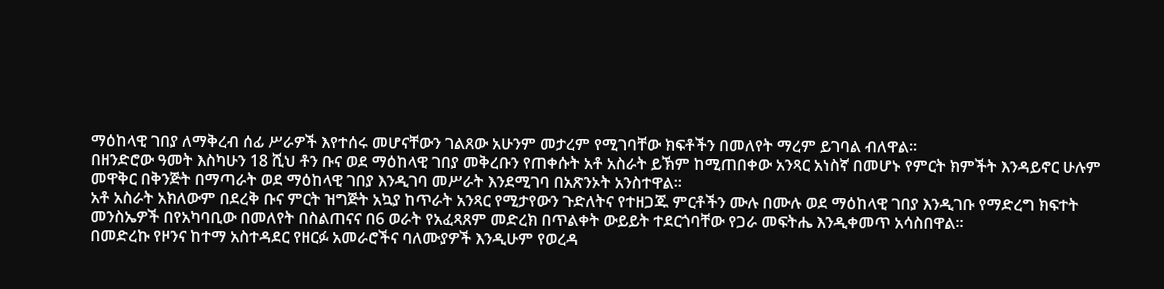ማዕከላዊ ገበያ ለማቅረብ ሰፊ ሥራዎች እየተሰሩ መሆናቸውን ገልጸው አሁንም መታረም የሚገባቸው ክፍቶችን በመለየት ማረም ይገባል ብለዋል።
በዘንድሮው ዓመት እስካሁን 18 ሺህ ቶን ቡና ወደ ማዕከላዊ ገበያ መቅረቡን የጠቀሱት አቶ አስራት ይኽም ከሚጠበቀው አንጻር አነስኛ በመሆኑ የምርት ክምችት እንዳይኖር ሁሉም መዋቅር በቅንጅት በማጣራት ወደ ማዕከላዊ ገበያ እንዲገባ መሥራት እንደሚገባ በአጽንኦት አንስተዋል።
አቶ አስራት አክለውም በደረቅ ቡና ምርት ዝግጅት አኳያ ከጥራት አንጻር የሚታየውን ጉድለትና የተዘጋጁ ምርቶችን ሙሉ በሙሉ ወደ ማዕከላዊ ገበያ እንዲገቡ የማድረግ ክፍተት መንስኤዎች በየአካባቢው በመለየት በስልጠናና በ6 ወራት የአፈጻጸም መድረክ በጥልቀት ውይይት ተደርጎባቸው የጋራ መፍትሔ እንዲቀመጥ አሳስበዋል።
በመድረኩ የዞንና ከተማ አስተዳደር የዘርፉ አመራሮችና ባለሙያዎች እንዲሁም የወረዳ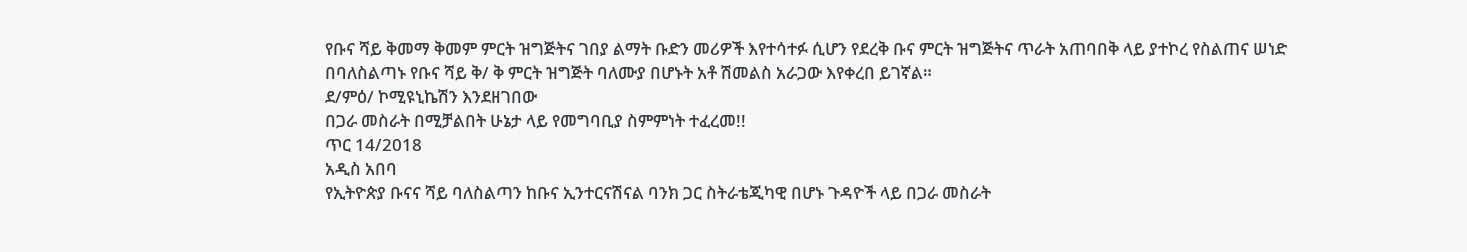የቡና ሻይ ቅመማ ቅመም ምርት ዝግጅትና ገበያ ልማት ቡድን መሪዎች እየተሳተፉ ሲሆን የደረቅ ቡና ምርት ዝግጅትና ጥራት አጠባበቅ ላይ ያተኮረ የስልጠና ሠነድ በባለስልጣኑ የቡና ሻይ ቅ/ ቅ ምርት ዝግጅት ባለሙያ በሆኑት አቶ ሽመልስ አራጋው እየቀረበ ይገኛል።
ደ/ምዕ/ ኮሚዩኒኬሽን እንደዘገበው
በጋራ መስራት በሚቻልበት ሁኔታ ላይ የመግባቢያ ስምምነት ተፈረመ!!
ጥር 14/2018
አዲስ አበባ
የኢትዮጵያ ቡናና ሻይ ባለስልጣን ከቡና ኢንተርናሽናል ባንክ ጋር ስትራቴጂካዊ በሆኑ ጉዳዮች ላይ በጋራ መስራት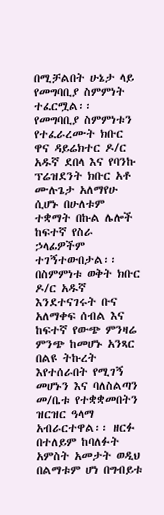በሚቻልበት ሁኔታ ላይ የመግባቢያ ስምምነት ተፈርሟል፡፡ የመግባቢያ ስምምነቱን የተፈራረሙት ክቡር ዋና ዳይሬክተር ዶ/ር አዱኛ ደበላ እና የባንኩ ፕሬዝደንት ክቡር አቶ ሙሉጌታ አለማየሁ ሲሆኑ በሁለቱም ተቋማት በኩል ሌሎች ከፍተኛ የስራ ኃላፊዎችም ተገኝተውበታል፡፡
በስምምነቱ ወቅት ክቡር ዶ/ር አዱኛ እንደተናገሩት ቡና አለማቀፍ ሰብል እና ከፍተኛ የውጭ ምንዛሬ ምንጭ ከመሆኑ አንጻር በልዩ ትኩረት እየተሰራበት የሚገኝ መሆኑን እና ባለስልጣን መ/ቤቱ የተቋቋመበትን ዝርዝር ዓላማ አብራርተዋል፡፡ ዘርፉ በተለይም ከባለፉት አምስት አመታት ወዲህ በልማቱም ሆነ በግብይቱ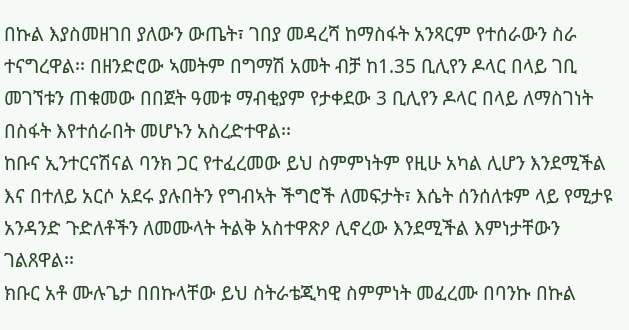በኩል እያስመዘገበ ያለውን ውጤት፣ ገበያ መዳረሻ ከማስፋት አንጻርም የተሰራውን ስራ ተናግረዋል፡፡ በዘንድሮው ኣመትም በግማሽ አመት ብቻ ከ1.35 ቢሊየን ዶላር በላይ ገቢ መገኘቱን ጠቁመው በበጀት ዓመቱ ማብቂያም የታቀደው 3 ቢሊየን ዶላር በላይ ለማስገነት በስፋት እየተሰራበት መሆኑን አስረድተዋል፡፡
ከቡና ኢንተርናሽናል ባንክ ጋር የተፈረመው ይህ ስምምነትም የዚሁ አካል ሊሆን እንደሚችል እና በተለይ አርሶ አደሩ ያሉበትን የግብኣት ችግሮች ለመፍታት፣ እሴት ሰንሰለቱም ላይ የሚታዩ አንዳንድ ጉድለቶችን ለመሙላት ትልቅ አስተዋጽዖ ሊኖረው እንደሚችል እምነታቸውን ገልጸዋል፡፡
ክቡር አቶ ሙሉጌታ በበኩላቸው ይህ ስትራቴጂካዊ ስምምነት መፈረሙ በባንኩ በኩል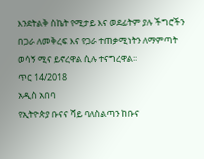እንደትልቅ ስኬት የሚታይ እና ወደፊትም ያሉ ችግሮችን በጋራ ለመቅረፍ እና የጋራ ተጠቃሚነትን ለማምጣት ወሳኝ ሚና ይኖረዋል ሲሉ ተናግረዋል፡፡
ጥር 14/2018
አዲስ አበባ
የኢትዮጵያ ቡናና ሻይ ባለስልጣን ከቡና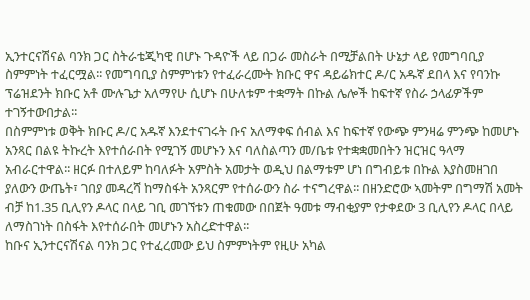ኢንተርናሽናል ባንክ ጋር ስትራቴጂካዊ በሆኑ ጉዳዮች ላይ በጋራ መስራት በሚቻልበት ሁኔታ ላይ የመግባቢያ ስምምነት ተፈርሟል፡፡ የመግባቢያ ስምምነቱን የተፈራረሙት ክቡር ዋና ዳይሬክተር ዶ/ር አዱኛ ደበላ እና የባንኩ ፕሬዝደንት ክቡር አቶ ሙሉጌታ አለማየሁ ሲሆኑ በሁለቱም ተቋማት በኩል ሌሎች ከፍተኛ የስራ ኃላፊዎችም ተገኝተውበታል፡፡
በስምምነቱ ወቅት ክቡር ዶ/ር አዱኛ እንደተናገሩት ቡና አለማቀፍ ሰብል እና ከፍተኛ የውጭ ምንዛሬ ምንጭ ከመሆኑ አንጻር በልዩ ትኩረት እየተሰራበት የሚገኝ መሆኑን እና ባለስልጣን መ/ቤቱ የተቋቋመበትን ዝርዝር ዓላማ አብራርተዋል፡፡ ዘርፉ በተለይም ከባለፉት አምስት አመታት ወዲህ በልማቱም ሆነ በግብይቱ በኩል እያስመዘገበ ያለውን ውጤት፣ ገበያ መዳረሻ ከማስፋት አንጻርም የተሰራውን ስራ ተናግረዋል፡፡ በዘንድሮው ኣመትም በግማሽ አመት ብቻ ከ1.35 ቢሊየን ዶላር በላይ ገቢ መገኘቱን ጠቁመው በበጀት ዓመቱ ማብቂያም የታቀደው 3 ቢሊየን ዶላር በላይ ለማስገነት በስፋት እየተሰራበት መሆኑን አስረድተዋል፡፡
ከቡና ኢንተርናሽናል ባንክ ጋር የተፈረመው ይህ ስምምነትም የዚሁ አካል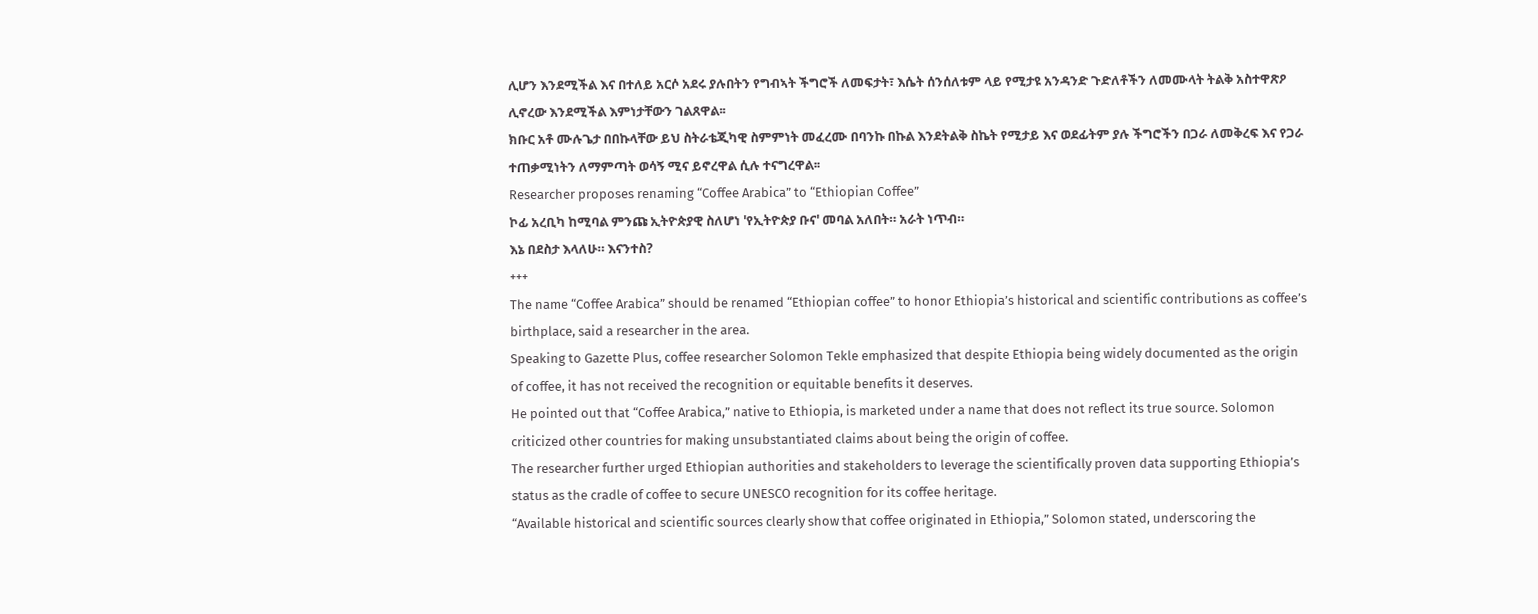ሊሆን እንደሚችል እና በተለይ አርሶ አደሩ ያሉበትን የግብኣት ችግሮች ለመፍታት፣ እሴት ሰንሰለቱም ላይ የሚታዩ አንዳንድ ጉድለቶችን ለመሙላት ትልቅ አስተዋጽዖ ሊኖረው እንደሚችል እምነታቸውን ገልጸዋል፡፡
ክቡር አቶ ሙሉጌታ በበኩላቸው ይህ ስትራቴጂካዊ ስምምነት መፈረሙ በባንኩ በኩል እንደትልቅ ስኬት የሚታይ እና ወደፊትም ያሉ ችግሮችን በጋራ ለመቅረፍ እና የጋራ ተጠቃሚነትን ለማምጣት ወሳኝ ሚና ይኖረዋል ሲሉ ተናግረዋል፡፡
Researcher proposes renaming “Coffee Arabica” to “Ethiopian Coffee”
ኮፊ አረቢካ ከሚባል ምንጩ ኢትዮጵያዊ ስለሆነ 'የኢትዮጵያ ቡና' መባል አለበት። አራት ነጥብ።
እኔ በደስታ እላለሁ። እናንተስ?
+++
The name “Coffee Arabica” should be renamed “Ethiopian coffee” to honor Ethiopia’s historical and scientific contributions as coffee’s birthplace, said a researcher in the area.
Speaking to Gazette Plus, coffee researcher Solomon Tekle emphasized that despite Ethiopia being widely documented as the origin of coffee, it has not received the recognition or equitable benefits it deserves.
He pointed out that “Coffee Arabica,” native to Ethiopia, is marketed under a name that does not reflect its true source. Solomon criticized other countries for making unsubstantiated claims about being the origin of coffee.
The researcher further urged Ethiopian authorities and stakeholders to leverage the scientifically proven data supporting Ethiopia’s status as the cradle of coffee to secure UNESCO recognition for its coffee heritage.
“Available historical and scientific sources clearly show that coffee originated in Ethiopia,” Solomon stated, underscoring the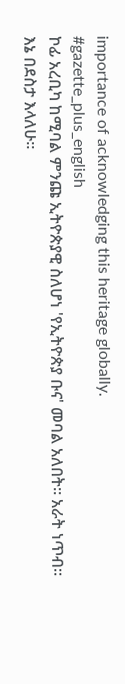importance of acknowledging this heritage globally.
#gazette_plus_english
ኮፊ አረቢካ ከሚባል ምንጩ ኢትዮጵያዊ ስለሆነ 'የኢትዮጵያ ቡና' መባል አለበት። አራት ነጥብ።
እኔ በደስታ እላለሁ።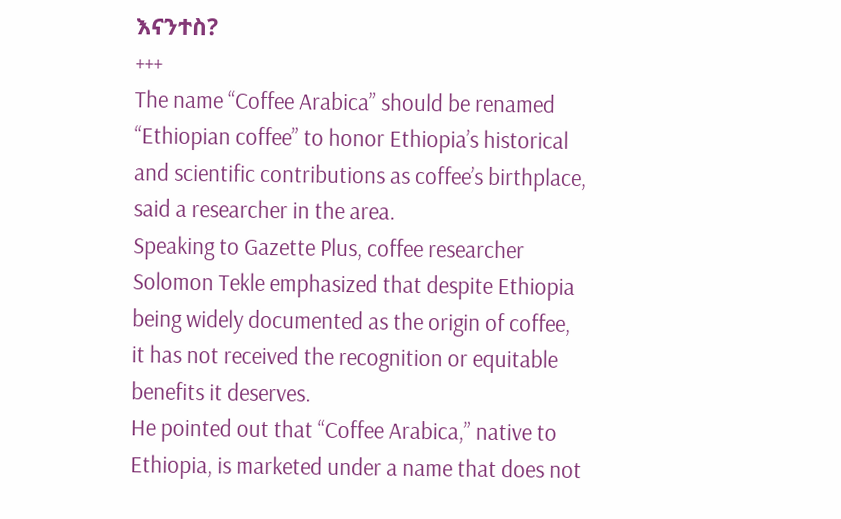እናንተስ?
+++
The name “Coffee Arabica” should be renamed “Ethiopian coffee” to honor Ethiopia’s historical and scientific contributions as coffee’s birthplace, said a researcher in the area.
Speaking to Gazette Plus, coffee researcher Solomon Tekle emphasized that despite Ethiopia being widely documented as the origin of coffee, it has not received the recognition or equitable benefits it deserves.
He pointed out that “Coffee Arabica,” native to Ethiopia, is marketed under a name that does not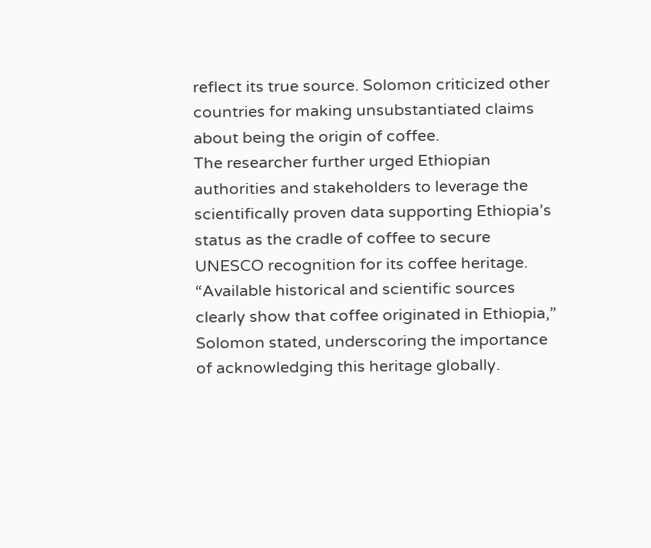reflect its true source. Solomon criticized other countries for making unsubstantiated claims about being the origin of coffee.
The researcher further urged Ethiopian authorities and stakeholders to leverage the scientifically proven data supporting Ethiopia’s status as the cradle of coffee to secure UNESCO recognition for its coffee heritage.
“Available historical and scientific sources clearly show that coffee originated in Ethiopia,” Solomon stated, underscoring the importance of acknowledging this heritage globally.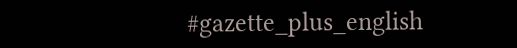#gazette_plus_english